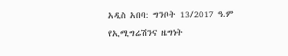አዲስ አበባ: ግንቦት 13/2017 ዓ.ም
የኢሚግሬሽንና ዜግነት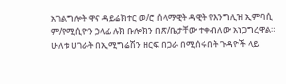አገልግሎት ዋና ዳይሬክተር ወ/ሮ ሰላማዊት ዳዊት የእንግሊዝ ኢምባሲ ም/የሚሲዮን ኃላፊ ሉክ ቡሎክን በጽ/ቤታቸው ተቀብለው አነጋግረዋል።
ሁለቱ ሀገራት በኢሚግሬሽን ዘርፍ በጋራ በሚሰሩበት ጉዳዮች ላይ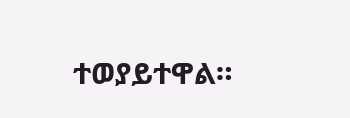ተወያይተዋል።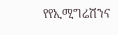የየኢሚግሬሽንና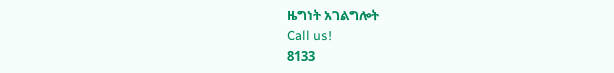ዜግነት አገልግሎት
Call us!
8133